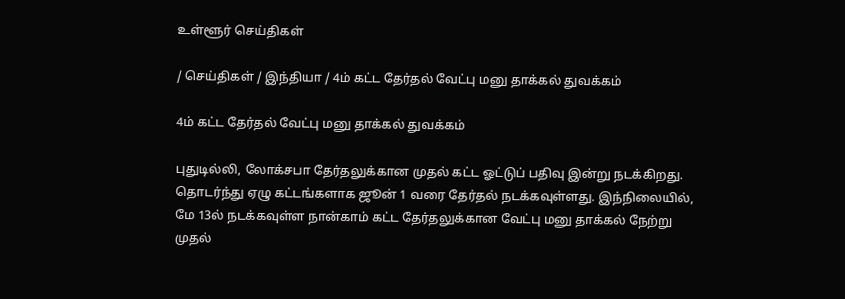உள்ளூர் செய்திகள்

/ செய்திகள் / இந்தியா / 4ம் கட்ட தேர்தல் வேட்பு மனு தாக்கல் துவக்கம்

4ம் கட்ட தேர்தல் வேட்பு மனு தாக்கல் துவக்கம்

புதுடில்லி, லோக்சபா தேர்தலுக்கான முதல் கட்ட ஓட்டுப் பதிவு இன்று நடக்கிறது. தொடர்ந்து ஏழு கட்டங்களாக ஜூன் 1 வரை தேர்தல் நடக்கவுள்ளது. இந்நிலையில், மே 13ல் நடக்கவுள்ள நான்காம் கட்ட தேர்தலுக்கான வேட்பு மனு தாக்கல் நேற்று முதல்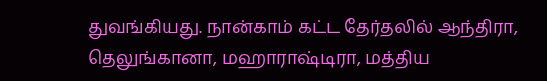துவங்கியது. நான்காம் கட்ட தேர்தலில் ஆந்திரா, தெலுங்கானா, மஹாராஷ்டிரா, மத்திய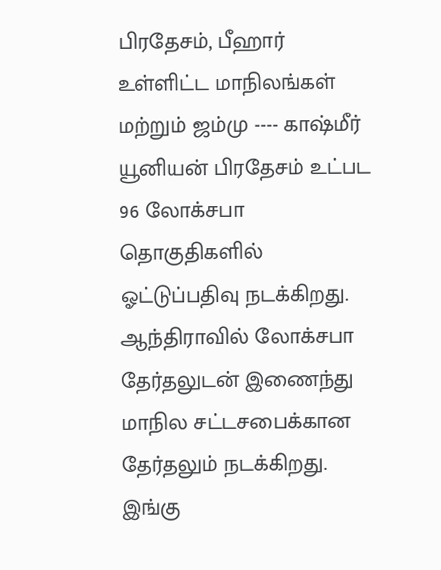பிரதேசம், பீஹார் உள்ளிட்ட மாநிலங்கள் மற்றும் ஜம்மு ---- காஷ்மீர் யூனியன் பிரதேசம் உட்பட 96 லோக்சபா தொகுதிகளில் ஓட்டுப்பதிவு நடக்கிறது. ஆந்திராவில் லோக்சபா தேர்தலுடன் இணைந்து மாநில சட்டசபைக்கான தேர்தலும் நடக்கிறது. இங்கு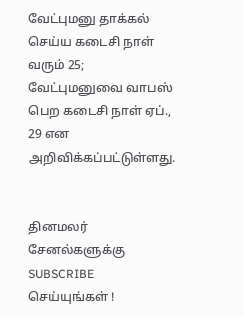வேட்புமனு தாக்கல் செய்ய கடைசி நாள் வரும் 25; வேட்புமனுவை வாபஸ் பெற கடைசி நாள் ஏப்., 29 என அறிவிக்கப்பட்டுள்ளது.


தினமலர் சேனல்களுக்கு SUBSCRIBE செய்யுங்கள் !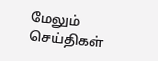மேலும் செய்திகள்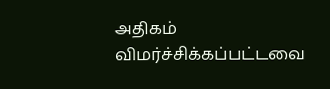அதிகம் விமர்ச்சிக்கப்பட்டவை